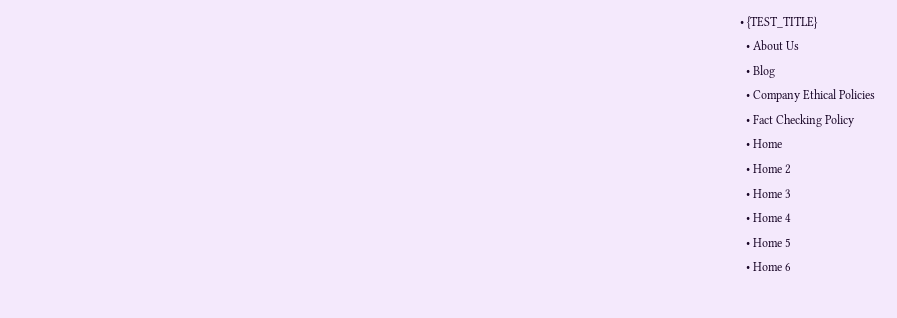• {TEST_TITLE}
  • About Us
  • Blog
  • Company Ethical Policies
  • Fact Checking Policy
  • Home
  • Home 2
  • Home 3
  • Home 4
  • Home 5
  • Home 6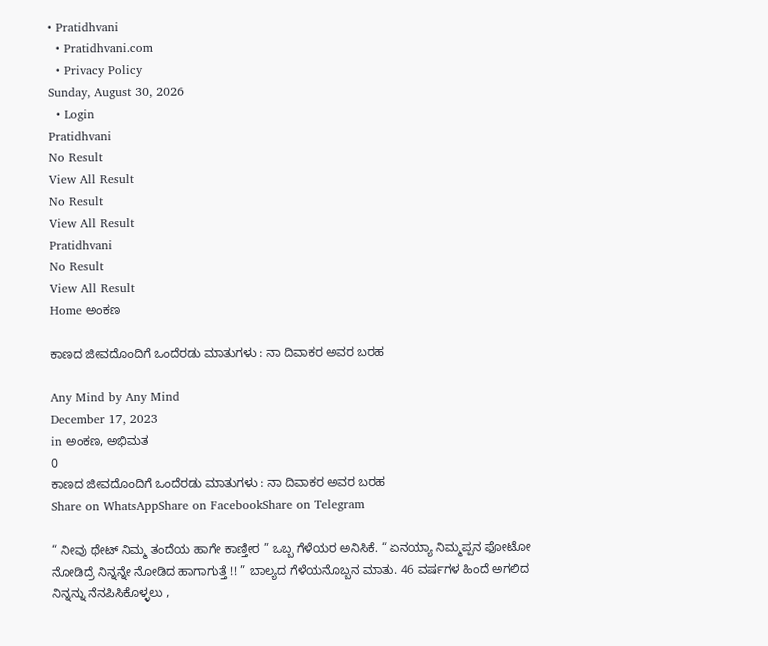• Pratidhvani
  • Pratidhvani.com
  • Privacy Policy
Sunday, August 30, 2026
  • Login
Pratidhvani
No Result
View All Result
No Result
View All Result
Pratidhvani
No Result
View All Result
Home ಅಂಕಣ

ಕಾಣದ ಜೀವದೊಂದಿಗೆ ಒಂದೆರಡು ಮಾತುಗಳು : ನಾ ದಿವಾಕರ ಅವರ ಬರಹ

Any Mind by Any Mind
December 17, 2023
in ಅಂಕಣ, ಅಭಿಮತ
0
ಕಾಣದ ಜೀವದೊಂದಿಗೆ ಒಂದೆರಡು ಮಾತುಗಳು : ನಾ ದಿವಾಕರ ಅವರ ಬರಹ
Share on WhatsAppShare on FacebookShare on Telegram

“ ನೀವು ಥೇಟ್‌ ನಿಮ್ಮ ತಂದೆಯ ಹಾಗೇ ಕಾಣ್ತೀರ ” ಒಬ್ಬ ಗೆಳೆಯರ ಅನಿಸಿಕೆ. “ ಏನಯ್ಯಾ ನಿಮ್ಮಪ್ಪನ ಫೋಟೋ ನೋಡಿದ್ರೆ ನಿನ್ನನ್ನೇ ನೋಡಿದ ಹಾಗಾಗುತ್ತೆ !! ” ಬಾಲ್ಯದ ಗೆಳೆಯನೊಬ್ಬನ ಮಾತು. 46 ವರ್ಷಗಳ ಹಿಂದೆ ಅಗಲಿದ ನಿನ್ನನ್ನು ನೆನಪಿಸಿಕೊಳ್ಳಲು ,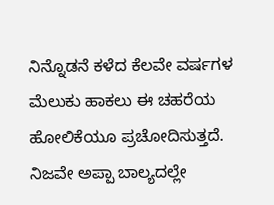ನಿನ್ನೊಡನೆ ಕಳೆದ ಕೆಲವೇ ವರ್ಷಗಳ ಮೆಲುಕು ಹಾಕಲು ಈ ಚಹರೆಯ ಹೋಲಿಕೆಯೂ ಪ್ರಚೋದಿಸುತ್ತದೆ. ನಿಜವೇ ಅಪ್ಪಾ ಬಾಲ್ಯದಲ್ಲೇ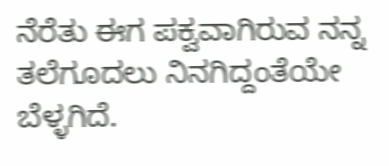ನೆರೆತು ಈಗ ಪಕ್ವವಾಗಿರುವ ನನ್ನ ತಲೆಗೂದಲು ನಿನಗಿದ್ದಂತೆಯೇ ಬೆಳ್ಳಗಿದೆ.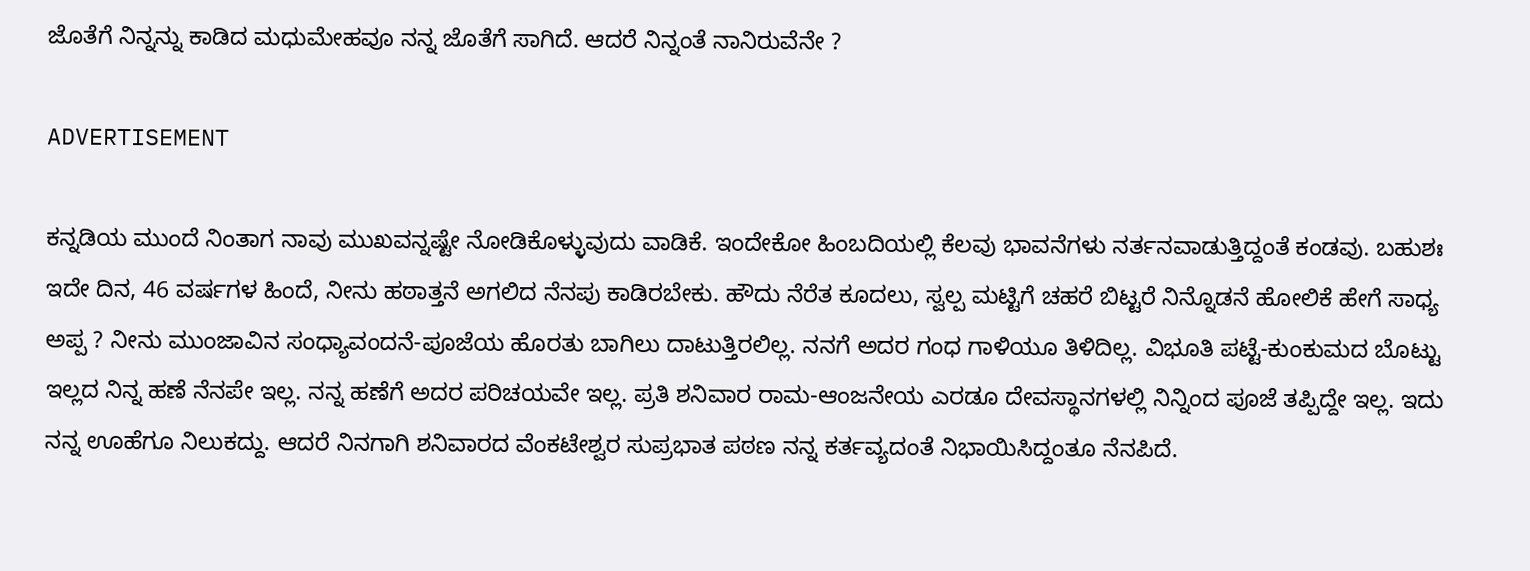ಜೊತೆಗೆ ನಿನ್ನನ್ನು ಕಾಡಿದ ಮಧುಮೇಹವೂ ನನ್ನ ಜೊತೆಗೆ ಸಾಗಿದೆ. ಆದರೆ ನಿನ್ನಂತೆ ನಾನಿರುವೆನೇ ?

ADVERTISEMENT

ಕನ್ನಡಿಯ ಮುಂದೆ ನಿಂತಾಗ ನಾವು ಮುಖವನ್ನಷ್ಟೇ ನೋಡಿಕೊಳ್ಳುವುದು ವಾಡಿಕೆ. ಇಂದೇಕೋ ಹಿಂಬದಿಯಲ್ಲಿ ಕೆಲವು ಭಾವನೆಗಳು ನರ್ತನವಾಡುತ್ತಿದ್ದಂತೆ ಕಂಡವು. ಬಹುಶಃ ಇದೇ ದಿನ, 46 ವರ್ಷಗಳ ಹಿಂದೆ, ನೀನು ಹಠಾತ್ತನೆ ಅಗಲಿದ ನೆನಪು ಕಾಡಿರಬೇಕು. ಹೌದು ನೆರೆತ ಕೂದಲು, ಸ್ವಲ್ಪ ಮಟ್ಟಿಗೆ ಚಹರೆ ಬಿಟ್ಟರೆ ನಿನ್ನೊಡನೆ ಹೋಲಿಕೆ ಹೇಗೆ ಸಾಧ್ಯ ಅಪ್ಪ ? ನೀನು ಮುಂಜಾವಿನ ಸಂಧ್ಯಾವಂದನೆ-ಪೂಜೆಯ ಹೊರತು ಬಾಗಿಲು ದಾಟುತ್ತಿರಲಿಲ್ಲ. ನನಗೆ ಅದರ ಗಂಧ ಗಾಳಿಯೂ ತಿಳಿದಿಲ್ಲ. ವಿಭೂತಿ ಪಟ್ಟೆ-ಕುಂಕುಮದ ಬೊಟ್ಟು ಇಲ್ಲದ ನಿನ್ನ ಹಣೆ ನೆನಪೇ ಇಲ್ಲ. ನನ್ನ ಹಣೆಗೆ ಅದರ ಪರಿಚಯವೇ ಇಲ್ಲ. ಪ್ರತಿ ಶನಿವಾರ ರಾಮ-ಆಂಜನೇಯ ಎರಡೂ ದೇವಸ್ಥಾನಗಳಲ್ಲಿ ನಿನ್ನಿಂದ ಪೂಜೆ ತಪ್ಪಿದ್ದೇ ಇಲ್ಲ. ಇದು ನನ್ನ ಊಹೆಗೂ ನಿಲುಕದ್ದು. ಆದರೆ ನಿನಗಾಗಿ ಶನಿವಾರದ ವೆಂಕಟೇಶ್ವರ ಸುಪ್ರಭಾತ ಪಠಣ ನನ್ನ ಕರ್ತವ್ಯದಂತೆ ನಿಭಾಯಿಸಿದ್ದಂತೂ ನೆನಪಿದೆ.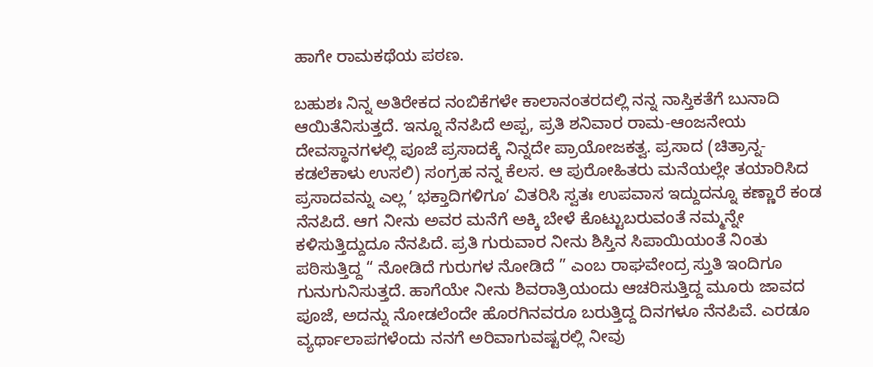ಹಾಗೇ ರಾಮಕಥೆಯ ಪಠಣ.

ಬಹುಶಃ ನಿನ್ನ ಅತಿರೇಕದ ನಂಬಿಕೆಗಳೇ ಕಾಲಾನಂತರದಲ್ಲಿ ನನ್ನ ನಾಸ್ತಿಕತೆಗೆ ಬುನಾದಿ ಆಯಿತೆನಿಸುತ್ತದೆ. ಇನ್ನೂ ನೆನಪಿದೆ ಅಪ್ಪ, ಪ್ರತಿ ಶನಿವಾರ ರಾಮ-ಆಂಜನೇಯ ದೇವಸ್ಥಾನಗಳಲ್ಲಿ ಪೂಜೆ ಪ್ರಸಾದಕ್ಕೆ ನಿನ್ನದೇ ಪ್ರಾಯೋಜಕತ್ವ. ಪ್ರಸಾದ (ಚಿತ್ರಾನ್ನ-ಕಡಲೆಕಾಳು ಉಸಲಿ) ಸಂಗ್ರಹ ನನ್ನ ಕೆಲಸ. ಆ ಪುರೋಹಿತರು ಮನೆಯಲ್ಲೇ ತಯಾರಿಸಿದ ಪ್ರಸಾದವನ್ನು ಎಲ್ಲ ʼ ಭಕ್ತಾದಿಗಳಿಗೂʼ ವಿತರಿಸಿ ಸ್ವತಃ ಉಪವಾಸ ಇದ್ದುದನ್ನೂ ಕಣ್ಣಾರೆ ಕಂಡ ನೆನಪಿದೆ. ಆಗ ನೀನು ಅವರ ಮನೆಗೆ ಅಕ್ಕಿ ಬೇಳೆ ಕೊಟ್ಟುಬರುವಂತೆ ನಮ್ಮನ್ನೇ ಕಳಿಸುತ್ತಿದ್ದುದೂ ನೆನಪಿದೆ. ಪ್ರತಿ ಗುರುವಾರ ನೀನು ಶಿಸ್ತಿನ ಸಿಪಾಯಿಯಂತೆ ನಿಂತು ಪಠಿಸುತ್ತಿದ್ದ “ ನೋಡಿದೆ ಗುರುಗಳ ನೋಡಿದೆ ” ಎಂಬ ರಾಘವೇಂದ್ರ ಸ್ತುತಿ ಇಂದಿಗೂ ಗುನುಗುನಿಸುತ್ತದೆ. ಹಾಗೆಯೇ ನೀನು ಶಿವರಾತ್ರಿಯಂದು ಆಚರಿಸುತ್ತಿದ್ದ ಮೂರು ಜಾವದ ಪೂಜೆ, ಅದನ್ನು ನೋಡಲೆಂದೇ ಹೊರಗಿನವರೂ ಬರುತ್ತಿದ್ದ ದಿನಗಳೂ ನೆನಪಿವೆ. ಎರಡೂ ವ್ಯರ್ಥಾಲಾಪಗಳೆಂದು ನನಗೆ ಅರಿವಾಗುವಷ್ಟರಲ್ಲಿ ನೀವು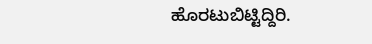ಹೊರಟುಬಿಟ್ಟಿದ್ದಿರಿ.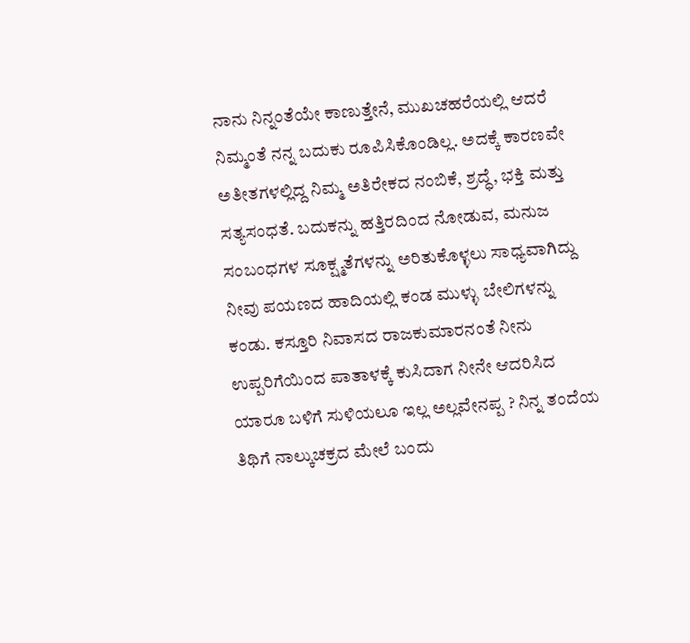ನಾನು ನಿನ್ನಂತೆಯೇ ಕಾಣುತ್ತೇನೆ, ಮುಖಚಹರೆಯಲ್ಲಿ ಆದರೆ ನಿಮ್ಮಂತೆ ನನ್ನ ಬದುಕು ರೂಪಿಸಿಕೊಂಡಿಲ್ಲ. ಅದಕ್ಕೆ ಕಾರಣವೇ ಅತೀತಗಳಲ್ಲಿದ್ದ ನಿಮ್ಮ ಅತಿರೇಕದ ನಂಬಿಕೆ, ಶ್ರದ್ಧೆ, ಭಕ್ತಿ ಮತ್ತು ಸತ್ಯಸಂಧತೆ. ಬದುಕನ್ನು ಹತ್ತಿರದಿಂದ ನೋಡುವ, ಮನುಜ ಸಂಬಂಧಗಳ ಸೂಕ್ಷ್ಮತೆಗಳನ್ನು ಅರಿತುಕೊಳ್ಳಲು ಸಾಧ್ಯವಾಗಿದ್ದು ನೀವು ಪಯಣದ ಹಾದಿಯಲ್ಲಿ ಕಂಡ ಮುಳ್ಳು ಬೇಲಿಗಳನ್ನು ಕಂಡು. ಕಸ್ತೂರಿ ನಿವಾಸದ ರಾಜಕುಮಾರನಂತೆ ನೀನು ಉಪ್ಪರಿಗೆಯಿಂದ ಪಾತಾಳಕ್ಕೆ ಕುಸಿದಾಗ ನೀನೇ ಆದರಿಸಿದ ಯಾರೂ ಬಳಿಗೆ ಸುಳಿಯಲೂ ಇಲ್ಲ ಅಲ್ಲವೇನಪ್ಪ ? ನಿನ್ನ ತಂದೆಯ ತಿಥಿಗೆ ನಾಲ್ಕುಚಕ್ರದ ಮೇಲೆ ಬಂದು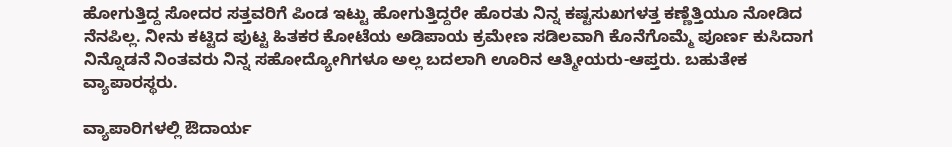ಹೋಗುತ್ತಿದ್ದ ಸೋದರ ಸತ್ತವರಿಗೆ ಪಿಂಡ ಇಟ್ಟು ಹೋಗುತ್ತಿದ್ದರೇ ಹೊರತು ನಿನ್ನ ಕಷ್ಟಸುಖಗಳತ್ತ ಕಣ್ಣೆತ್ತಿಯೂ ನೋಡಿದ ನೆನಪಿಲ್ಲ. ನೀನು ಕಟ್ಟಿದ ಪುಟ್ಟ ಹಿತಕರ ಕೋಟೆಯ ಅಡಿಪಾಯ ಕ್ರಮೇಣ ಸಡಿಲವಾಗಿ ಕೊನೆಗೊಮ್ಮೆ ಪೂರ್ಣ ಕುಸಿದಾಗ ನಿನ್ನೊಡನೆ ನಿಂತವರು ನಿನ್ನ ಸಹೋದ್ಯೋಗಿಗಳೂ ಅಲ್ಲ ಬದಲಾಗಿ ಊರಿನ ಆತ್ಮೀಯರು-ಆಪ್ತರು. ಬಹುತೇಕ ವ್ಯಾಪಾರಸ್ಥರು.

ವ್ಯಾಪಾರಿಗಳಲ್ಲಿ ಔದಾರ್ಯ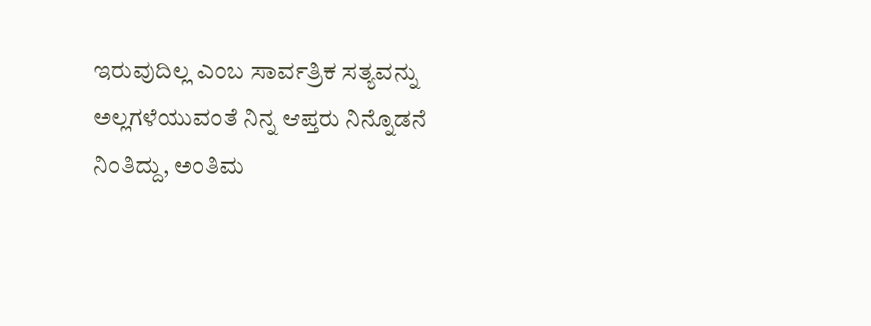ಇರುವುದಿಲ್ಲ ಎಂಬ ಸಾರ್ವತ್ರಿಕ ಸತ್ಯವನ್ನು ಅಲ್ಲಗಳೆಯುವಂತೆ ನಿನ್ನ ಆಪ್ತರು ನಿನ್ನೊಡನೆ ನಿಂತಿದ್ದು, ಅಂತಿಮ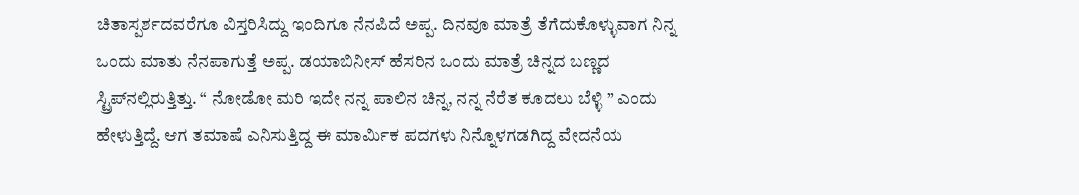ಚಿತಾಸ್ಪರ್ಶದವರೆಗೂ ವಿಸ್ತರಿಸಿದ್ದು ಇಂದಿಗೂ ನೆನಪಿದೆ ಅಪ್ಪ. ದಿನವೂ ಮಾತ್ರೆ ತೆಗೆದುಕೊಳ್ಳುವಾಗ ನಿನ್ನ ಒಂದು ಮಾತು ನೆನಪಾಗುತ್ತೆ ಅಪ್ಪ. ಡಯಾಬಿನೀಸ್‌ ಹೆಸರಿನ ಒಂದು ಮಾತ್ರೆ ಚಿನ್ನದ ಬಣ್ಣದ ಸ್ಟ್ರಿಪ್‌ನಲ್ಲಿರುತ್ತಿತ್ತು. “ ನೋಡೋ ಮರಿ ಇದೇ ನನ್ನ ಪಾಲಿನ ಚಿನ್ನ, ನನ್ನ ನೆರೆತ ಕೂದಲು ಬೆಳ್ಳಿ ” ಎಂದು ಹೇಳುತ್ತಿದ್ದೆ. ಆಗ ತಮಾಷೆ ಎನಿಸುತ್ತಿದ್ದ ಈ ಮಾರ್ಮಿಕ ಪದಗಳು ನಿನ್ನೊಳಗಡಗಿದ್ದ ವೇದನೆಯ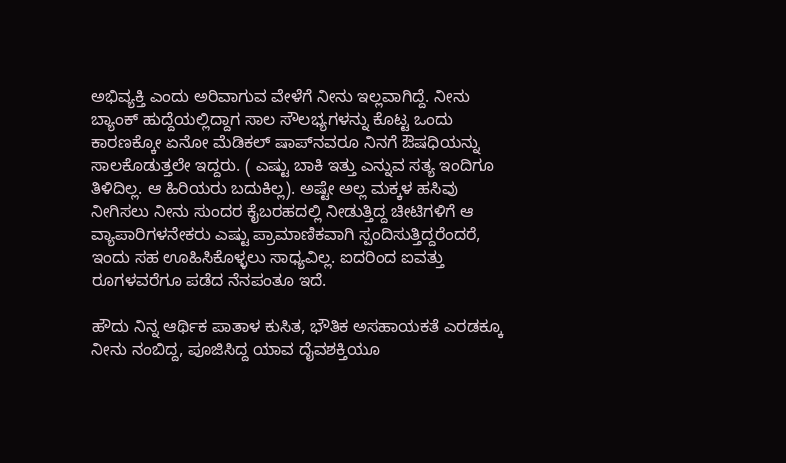ಅಭಿವ್ಯಕ್ತಿ ಎಂದು ಅರಿವಾಗುವ ವೇಳೆಗೆ ನೀನು ಇಲ್ಲವಾಗಿದ್ದೆ. ನೀನು ಬ್ಯಾಂಕ್‌ ಹುದ್ದೆಯಲ್ಲಿದ್ದಾಗ ಸಾಲ ಸೌಲಭ್ಯಗಳನ್ನು ಕೊಟ್ಟ ಒಂದು ಕಾರಣಕ್ಕೋ ಏನೋ ಮೆಡಿಕಲ್‌ ಷಾಪ್‌ನವರೂ ನಿನಗೆ ಔಷಧಿಯನ್ನು ಸಾಲಕೊಡುತ್ತಲೇ ಇದ್ದರು. ( ಎಷ್ಟು ಬಾಕಿ ಇತ್ತು ಎನ್ನುವ ಸತ್ಯ ಇಂದಿಗೂ ತಿಳಿದಿಲ್ಲ. ಆ ಹಿರಿಯರು ಬದುಕಿಲ್ಲ). ಅಷ್ಟೇ ಅಲ್ಲ ಮಕ್ಕಳ ಹಸಿವು ನೀಗಿಸಲು ನೀನು ಸುಂದರ ಕೈಬರಹದಲ್ಲಿ ನೀಡುತ್ತಿದ್ದ ಚೀಟಿಗಳಿಗೆ ಆ ವ್ಯಾಪಾರಿಗಳನೇಕರು ಎಷ್ಟು ಪ್ರಾಮಾಣಿಕವಾಗಿ ಸ್ಪಂದಿಸುತ್ತಿದ್ದರೆಂದರೆ, ಇಂದು ಸಹ ಊಹಿಸಿಕೊಳ್ಳಲು ಸಾಧ್ಯವಿಲ್ಲ. ಐದರಿಂದ ಐವತ್ತು ರೂಗಳವರೆಗೂ ಪಡೆದ ನೆನಪಂತೂ ಇದೆ.

ಹೌದು ನಿನ್ನ ಆರ್ಥಿಕ ಪಾತಾಳ ಕುಸಿತ, ಭೌತಿಕ ಅಸಹಾಯಕತೆ ಎರಡಕ್ಕೂ ನೀನು ನಂಬಿದ್ದ, ಪೂಜಿಸಿದ್ದ ಯಾವ ದೈವಶಕ್ತಿಯೂ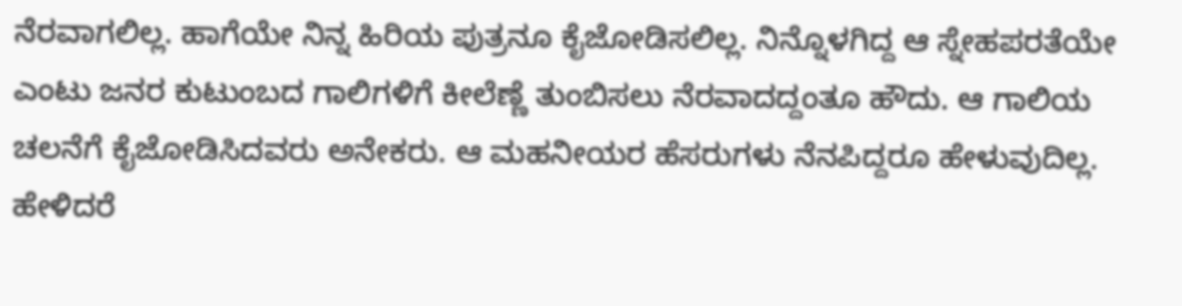ನೆರವಾಗಲಿಲ್ಲ. ಹಾಗೆಯೇ ನಿನ್ನ ಹಿರಿಯ ಪುತ್ರನೂ ಕೈಜೋಡಿಸಲಿಲ್ಲ. ನಿನ್ನೊಳಗಿದ್ದ ಆ ಸ್ನೇಹಪರತೆಯೇ ಎಂಟು ಜನರ ಕುಟುಂಬದ ಗಾಲಿಗಳಿಗೆ ಕೀಲೆಣ್ಣೆ ತುಂಬಿಸಲು ನೆರವಾದದ್ದಂತೂ ಹೌದು. ಆ ಗಾಲಿಯ ಚಲನೆಗೆ ಕೈಜೋಡಿಸಿದವರು ಅನೇಕರು. ಆ ಮಹನೀಯರ ಹೆಸರುಗಳು ನೆನಪಿದ್ದರೂ ಹೇಳುವುದಿಲ್ಲ. ಹೇಳಿದರೆ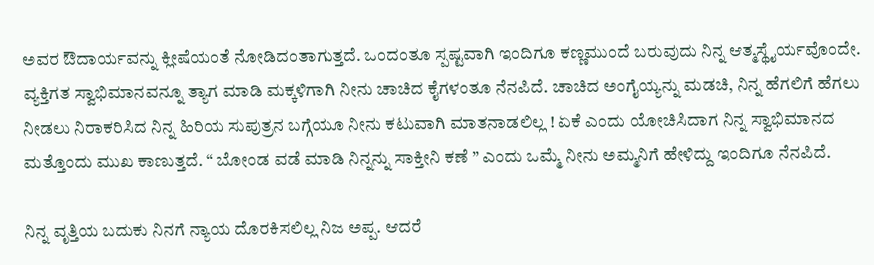ಅವರ ಔದಾರ್ಯವನ್ನು ಕ್ಲೀಷೆಯಂತೆ ನೋಡಿದಂತಾಗುತ್ತದೆ. ಒಂದಂತೂ ಸ್ಪಷ್ಟವಾಗಿ ಇಂದಿಗೂ ಕಣ್ಣಮುಂದೆ ಬರುವುದು ನಿನ್ನ ಆತ್ಮಸ್ಥೈರ್ಯವೊಂದೇ. ವ್ಯಕ್ತಿಗತ ಸ್ವಾಭಿಮಾನವನ್ನೂ ತ್ಯಾಗ ಮಾಡಿ ಮಕ್ಕಳಿಗಾಗಿ ನೀನು ಚಾಚಿದ ಕೈಗಳಂತೂ ನೆನಪಿದೆ. ಚಾಚಿದ ಅಂಗೈಯ್ಯನ್ನು ಮಡಚಿ, ನಿನ್ನ ಹೆಗಲಿಗೆ ಹೆಗಲು ನೀಡಲು ನಿರಾಕರಿಸಿದ ನಿನ್ನ ಹಿರಿಯ ಸುಪುತ್ರನ ಬಗ್ಗೆಯೂ ನೀನು ಕಟುವಾಗಿ ಮಾತನಾಡಲಿಲ್ಲ ! ಏಕೆ ಎಂದು ಯೋಚಿಸಿದಾಗ ನಿನ್ನ ಸ್ವಾಭಿಮಾನದ ಮತ್ತೊಂದು ಮುಖ ಕಾಣುತ್ತದೆ. “ ಬೋಂಡ ವಡೆ ಮಾಡಿ ನಿನ್ನನ್ನು ಸಾಕ್ತೀನಿ ಕಣೆ ” ಎಂದು ಒಮ್ಮೆ ನೀನು ಅಮ್ಮನಿಗೆ ಹೇಳಿದ್ದು ಇಂದಿಗೂ ನೆನಪಿದೆ.

ನಿನ್ನ ವೃತ್ತಿಯ ಬದುಕು ನಿನಗೆ ನ್ಯಾಯ ದೊರಕಿಸಲಿಲ್ಲ ನಿಜ ಅಪ್ಪ. ಆದರೆ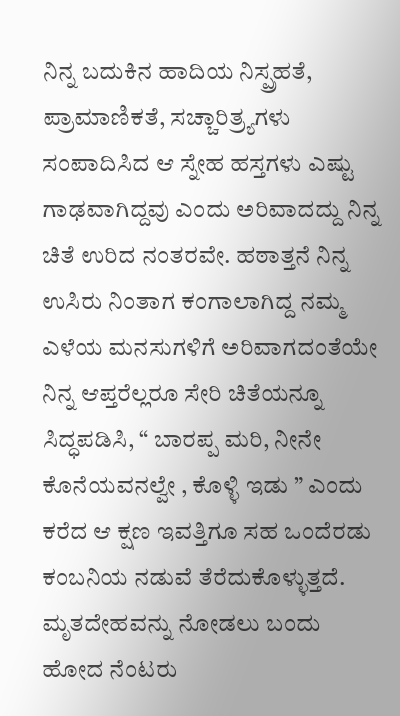ನಿನ್ನ ಬದುಕಿನ ಹಾದಿಯ ನಿಸ್ಪ್ರಹತೆ, ಪ್ರಾಮಾಣಿಕತೆ, ಸಚ್ಚಾರಿತ್ರ್ಯಗಳು ಸಂಪಾದಿಸಿದ ಆ ಸ್ನೇಹ ಹಸ್ತಗಳು ಎಷ್ಟು ಗಾಢವಾಗಿದ್ದವು ಎಂದು ಅರಿವಾದದ್ದು ನಿನ್ನ ಚಿತೆ ಉರಿದ ನಂತರವೇ. ಹಠಾತ್ತನೆ ನಿನ್ನ ಉಸಿರು ನಿಂತಾಗ ಕಂಗಾಲಾಗಿದ್ದ ನಮ್ಮ ಎಳೆಯ ಮನಸುಗಳಿಗೆ ಅರಿವಾಗದಂತೆಯೇ ನಿನ್ನ ಆಪ್ತರೆಲ್ಲರೂ ಸೇರಿ ಚಿತೆಯನ್ನೂ ಸಿದ್ಧಪಡಿಸಿ, “ ಬಾರಪ್ಪ ಮರಿ, ನೀನೇ ಕೊನೆಯವನಲ್ವೇ , ಕೊಳ್ಳಿ ಇಡು ” ಎಂದು ಕರೆದ ಆ ಕ್ಷಣ ಇವತ್ತಿಗೂ ಸಹ ಒಂದೆರಡು ಕಂಬನಿಯ ನಡುವೆ ತೆರೆದುಕೊಳ್ಳುತ್ತದೆ. ಮೃತದೇಹವನ್ನು ನೋಡಲು ಬಂದು ಹೋದ ನೆಂಟರು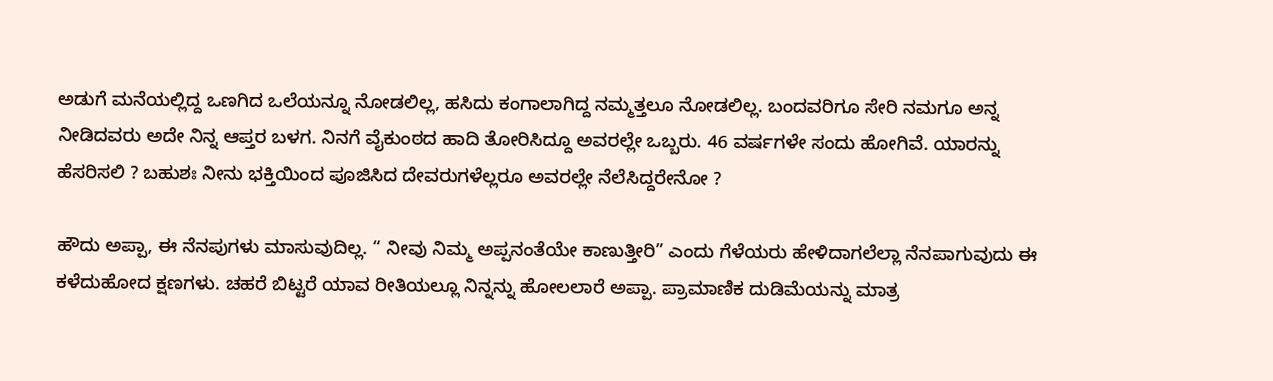ಅಡುಗೆ ಮನೆಯಲ್ಲಿದ್ದ ಒಣಗಿದ ಒಲೆಯನ್ನೂ ನೋಡಲಿಲ್ಲ, ಹಸಿದು ಕಂಗಾಲಾಗಿದ್ದ ನಮ್ಮತ್ತಲೂ ನೋಡಲಿಲ್ಲ. ಬಂದವರಿಗೂ ಸೇರಿ ನಮಗೂ ಅನ್ನ ನೀಡಿದವರು ಅದೇ ನಿನ್ನ ಆಪ್ತರ ಬಳಗ. ನಿನಗೆ ವೈಕುಂಠದ ಹಾದಿ ತೋರಿಸಿದ್ದೂ ಅವರಲ್ಲೇ ಒಬ್ಬರು. 46 ವರ್ಷಗಳೇ ಸಂದು ಹೋಗಿವೆ. ಯಾರನ್ನು ಹೆಸರಿಸಲಿ ? ಬಹುಶಃ ನೀನು ಭಕ್ತಿಯಿಂದ ಪೂಜಿಸಿದ ದೇವರುಗಳೆಲ್ಲರೂ ಅವರಲ್ಲೇ ನೆಲೆಸಿದ್ದರೇನೋ ?

ಹೌದು ಅಪ್ಪಾ, ಈ ನೆನಪುಗಳು ಮಾಸುವುದಿಲ್ಲ. “ ನೀವು ನಿಮ್ಮ ಅಪ್ಪನಂತೆಯೇ ಕಾಣುತ್ತೀರಿ” ಎಂದು ಗೆಳೆಯರು ಹೇಳಿದಾಗಲೆಲ್ಲಾ ನೆನಪಾಗುವುದು ಈ ಕಳೆದುಹೋದ ಕ್ಷಣಗಳು. ಚಹರೆ ಬಿಟ್ಟರೆ ಯಾವ ರೀತಿಯಲ್ಲೂ ನಿನ್ನನ್ನು ಹೋಲಲಾರೆ ಅಪ್ಪಾ. ಪ್ರಾಮಾಣಿಕ ದುಡಿಮೆಯನ್ನು ಮಾತ್ರ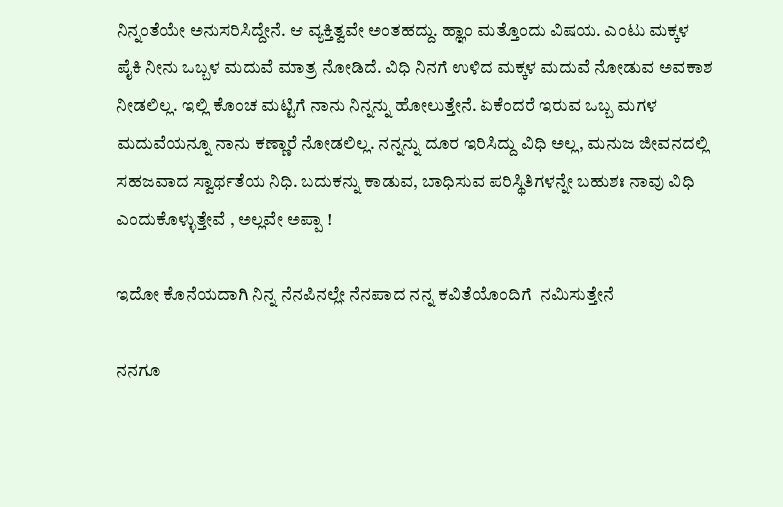ನಿನ್ನಂತೆಯೇ ಅನುಸರಿಸಿದ್ದೇನೆ. ಆ ವ್ಯಕ್ತಿತ್ವವೇ ಅಂತಹದ್ದು. ಹ್ಞಾಂ ಮತ್ತೊಂದು ವಿಷಯ. ಎಂಟು ಮಕ್ಕಳ ಪೈಕಿ ನೀನು ಒಬ್ಬಳ ಮದುವೆ ಮಾತ್ರ ನೋಡಿದೆ. ವಿಧಿ ನಿನಗೆ ಉಳಿದ ಮಕ್ಕಳ ಮದುವೆ ನೋಡುವ ಅವಕಾಶ ನೀಡಲಿಲ್ಲ. ಇಲ್ಲಿ ಕೊಂಚ ಮಟ್ಟಿಗೆ ನಾನು ನಿನ್ನನ್ನು ಹೋಲುತ್ತೇನೆ. ಏಕೆಂದರೆ ಇರುವ ಒಬ್ಬ ಮಗಳ ಮದುವೆಯನ್ನೂ ನಾನು ಕಣ್ಣಾರೆ ನೋಡಲಿಲ್ಲ. ನನ್ನನ್ನು ದೂರ ಇರಿಸಿದ್ದು ವಿಧಿ ಅಲ್ಲ, ಮನುಜ ಜೀವನದಲ್ಲಿ ಸಹಜವಾದ ಸ್ವಾರ್ಥತೆಯ ನಿಧಿ. ಬದುಕನ್ನು ಕಾಡುವ, ಬಾಧಿಸುವ ಪರಿಸ್ಥಿತಿಗಳನ್ನೇ ಬಹುಶಃ ನಾವು ವಿಧಿ ಎಂದುಕೊಳ್ಳುತ್ತೇವೆ , ಅಲ್ಲವೇ ಅಪ್ಪಾ !

ಇದೋ ಕೊನೆಯದಾಗಿ ನಿನ್ನ ನೆನಪಿನಲ್ಲೇ ನೆನಪಾದ ನನ್ನ ಕವಿತೆಯೊಂದಿಗೆ  ನಮಿಸುತ್ತೇನೆ

ನನಗೂ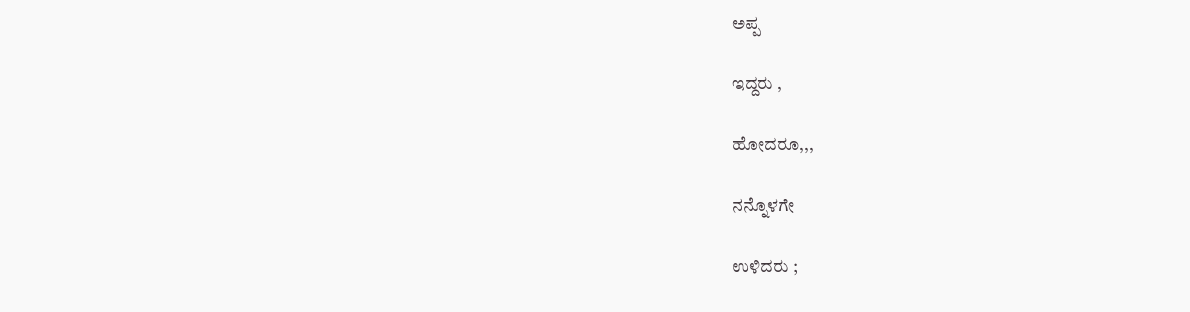ಅಪ್ಪ

ಇದ್ದರು ,

ಹೋದರೂ,,,

ನನ್ನೊಳಗೇ

ಉಳಿದರು ;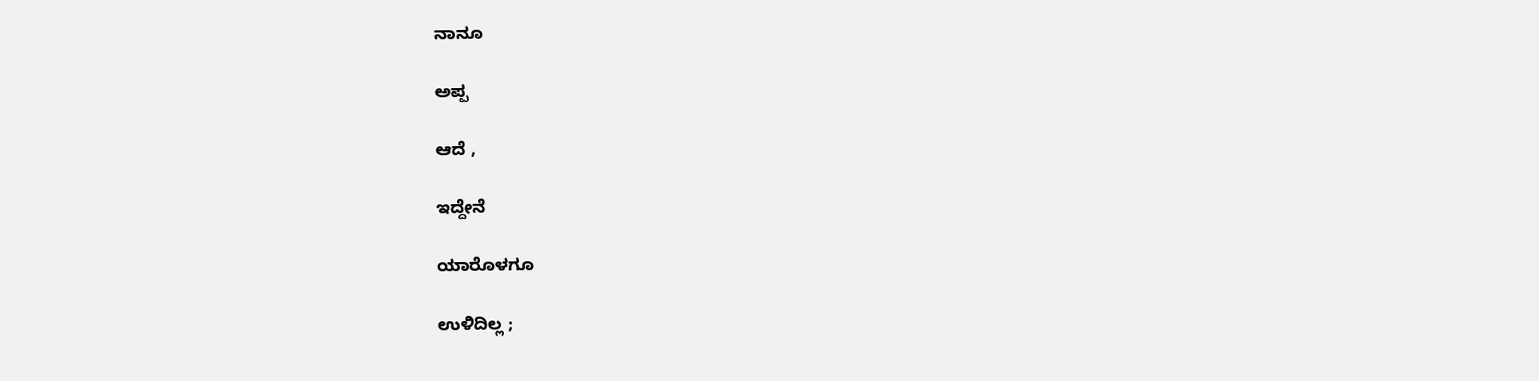ನಾನೂ

ಅಪ್ಪ

ಆದೆ ,

ಇದ್ದೇನೆ

ಯಾರೊಳಗೂ

ಉಳಿದಿಲ್ಲ ;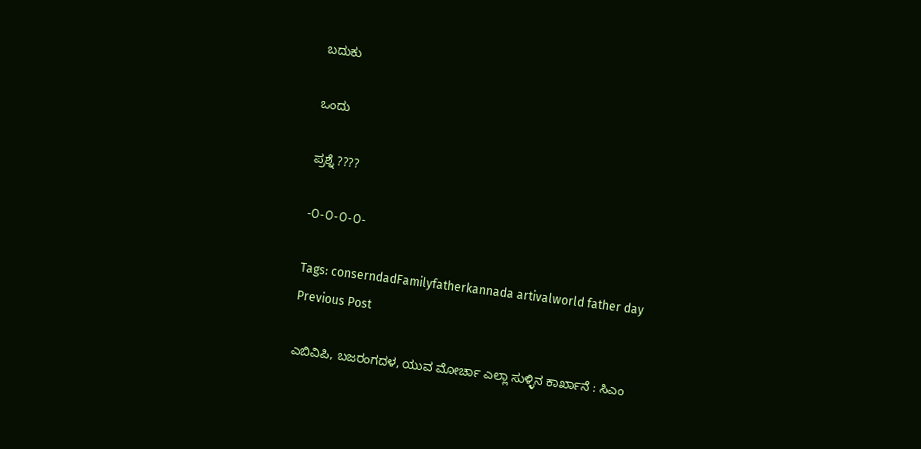ಬದುಕು

ಒಂದು

ಪ್ರಶ್ನೆ ????

-೦-೦-೦-೦-

Tags: conserndadFamilyfatherkannada artivalworld father day
Previous Post

ಎಬಿವಿಪಿ, ಬಜರಂಗದಳ, ಯುವ ಮೋರ್ಚಾ ಎಲ್ಲಾ ಸುಳ್ಳಿನ ಕಾರ್ಖಾನೆ : ಸಿಎಂ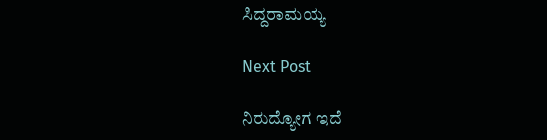ಸಿದ್ದರಾಮಯ್ಯ

Next Post

ನಿರುದ್ಯೋಗ ಇದೆ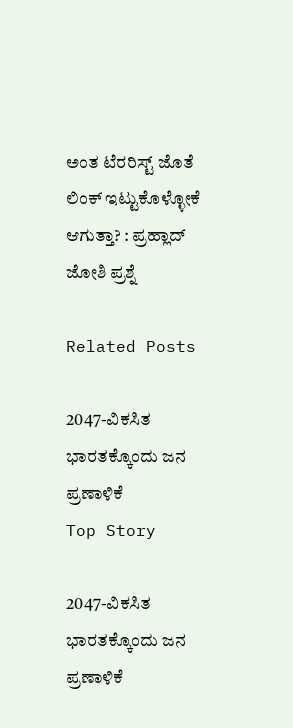ಅಂತ ಟೆರರಿಸ್ಟ್ ಜೊತೆ ಲಿಂಕ್ ಇಟ್ಟುಕೊಳ್ಳೋಕೆ ಆಗುತ್ತಾ? : ಪ್ರಹ್ಲಾದ್ ಜೋಶಿ ಪ್ರಶ್ನೆ

Related Posts

2047-ವಿಕಸಿತ ಭಾರತಕ್ಕೊಂದು ಜನ ಪ್ರಣಾಳಿಕೆ
Top Story

2047-ವಿಕಸಿತ ಭಾರತಕ್ಕೊಂದು ಜನ ಪ್ರಣಾಳಿಕೆ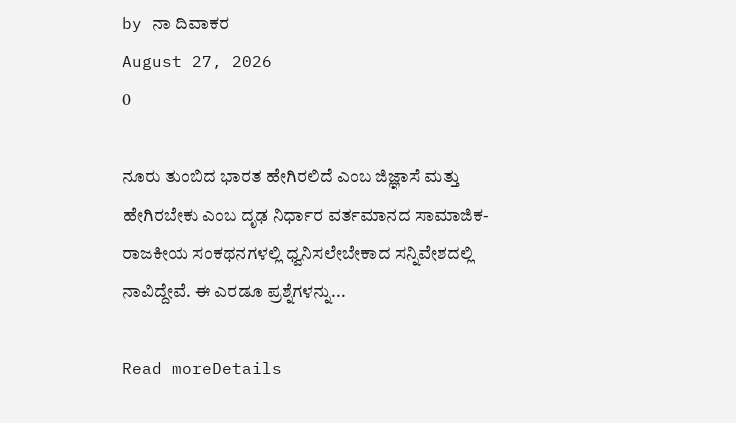by ನಾ ದಿವಾಕರ
August 27, 2026
0

ನೂರು ತುಂಬಿದ ಭಾರತ ಹೇಗಿರಲಿದೆ ಎಂಬ ಜಿಜ್ಞಾಸೆ ಮತ್ತು ಹೇಗಿರಬೇಕು ಎಂಬ ದೃಢ ನಿರ್ಧಾರ ವರ್ತಮಾನದ ಸಾಮಾಜಿಕ-ರಾಜಕೀಯ ಸಂಕಥನಗಳಲ್ಲಿ ಧ್ವನಿಸಲೇಬೇಕಾದ ಸನ್ನಿವೇಶದಲ್ಲಿ ನಾವಿದ್ದೇವೆ. ಈ ಎರಡೂ ಪ್ರಶ್ನೆಗಳನ್ನು...

Read moreDetails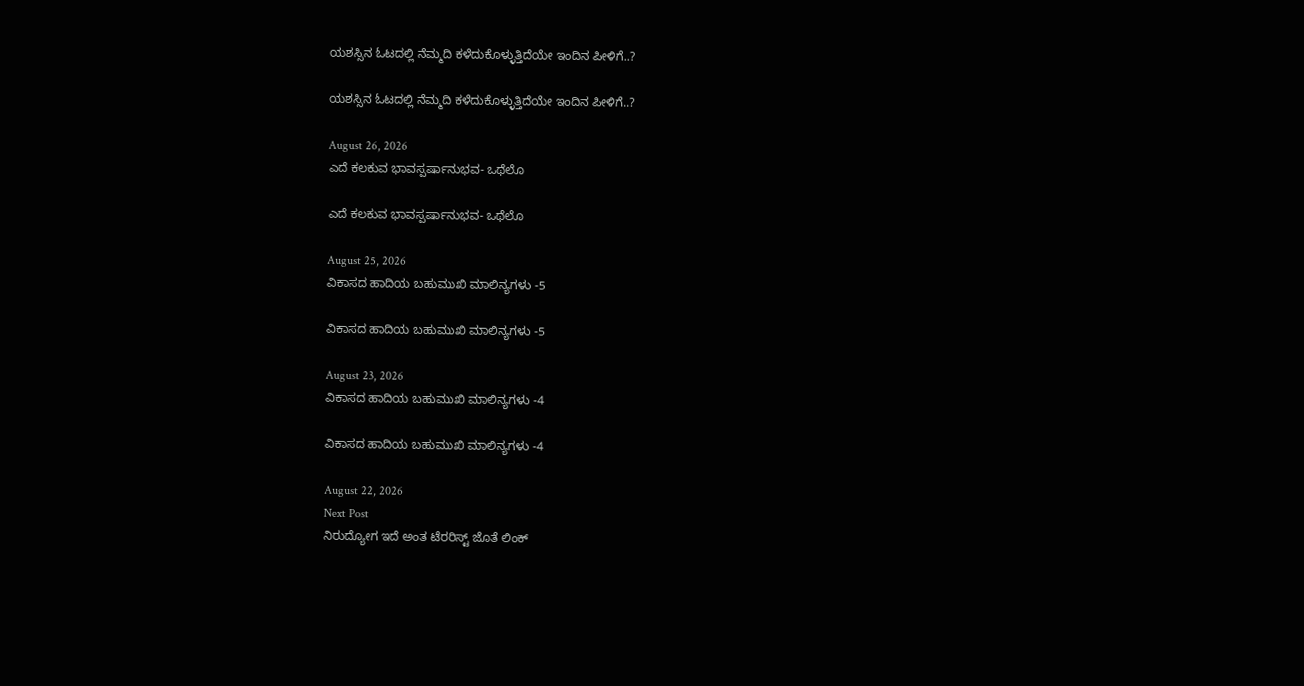ಯಶಸ್ಸಿನ ಓಟದಲ್ಲಿ ನೆಮ್ಮದಿ ಕಳೆದುಕೊಳ್ಳುತ್ತಿದೆಯೇ ಇಂದಿನ ಪೀಳಿಗೆ..?

ಯಶಸ್ಸಿನ ಓಟದಲ್ಲಿ ನೆಮ್ಮದಿ ಕಳೆದುಕೊಳ್ಳುತ್ತಿದೆಯೇ ಇಂದಿನ ಪೀಳಿಗೆ..?

August 26, 2026
ಎದೆ ಕಲಕುವ ಭಾವಸ್ಪರ್ಷಾನುಭವ- ಒಥೆಲೊ

ಎದೆ ಕಲಕುವ ಭಾವಸ್ಪರ್ಷಾನುಭವ- ಒಥೆಲೊ

August 25, 2026
ವಿಕಾಸದ ಹಾದಿಯ ಬಹುಮುಖಿ ಮಾಲಿನ್ಯಗಳು -5

ವಿಕಾಸದ ಹಾದಿಯ ಬಹುಮುಖಿ ಮಾಲಿನ್ಯಗಳು -5

August 23, 2026
ವಿಕಾಸದ ಹಾದಿಯ ಬಹುಮುಖಿ ಮಾಲಿನ್ಯಗಳು -4

ವಿಕಾಸದ ಹಾದಿಯ ಬಹುಮುಖಿ ಮಾಲಿನ್ಯಗಳು -4

August 22, 2026
Next Post
ನಿರುದ್ಯೋಗ ಇದೆ ಅಂತ ಟೆರರಿಸ್ಟ್ ಜೊತೆ ಲಿಂಕ್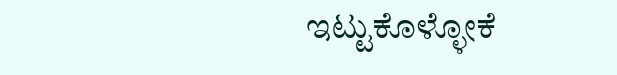ಇಟ್ಟುಕೊಳ್ಳೋಕೆ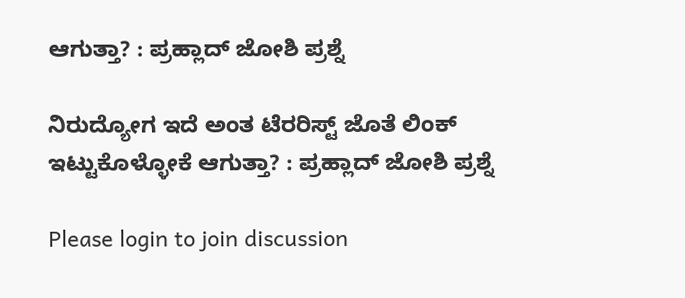ಆಗುತ್ತಾ? : ಪ್ರಹ್ಲಾದ್ ಜೋಶಿ ಪ್ರಶ್ನೆ

ನಿರುದ್ಯೋಗ ಇದೆ ಅಂತ ಟೆರರಿಸ್ಟ್ ಜೊತೆ ಲಿಂಕ್ ಇಟ್ಟುಕೊಳ್ಳೋಕೆ ಆಗುತ್ತಾ? : ಪ್ರಹ್ಲಾದ್ ಜೋಶಿ ಪ್ರಶ್ನೆ

Please login to join discussion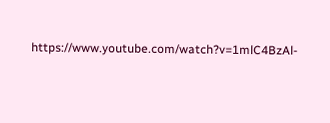https://www.youtube.com/watch?v=1mlC4BzAl-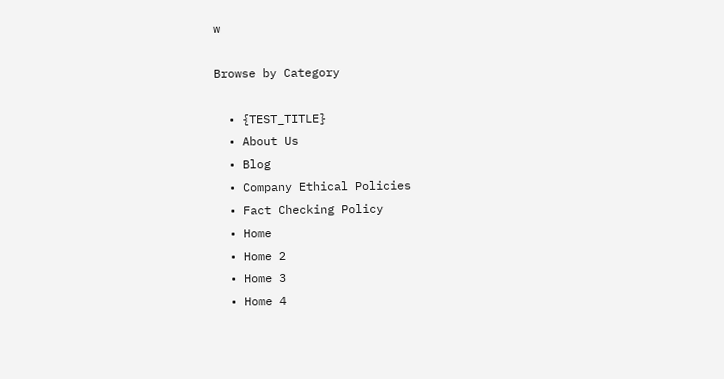w

Browse by Category

  • {TEST_TITLE}
  • About Us
  • Blog
  • Company Ethical Policies
  • Fact Checking Policy
  • Home
  • Home 2
  • Home 3
  • Home 4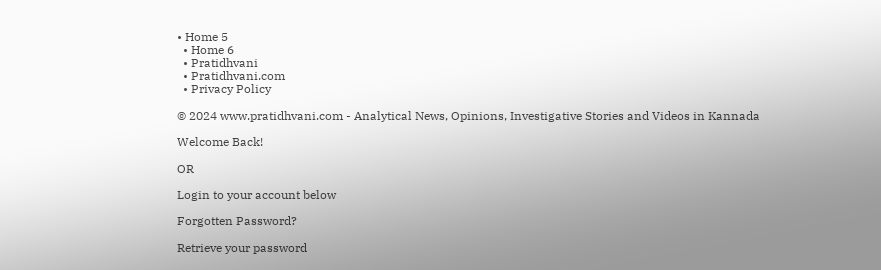• Home 5
  • Home 6
  • Pratidhvani
  • Pratidhvani.com
  • Privacy Policy

© 2024 www.pratidhvani.com - Analytical News, Opinions, Investigative Stories and Videos in Kannada

Welcome Back!

OR

Login to your account below

Forgotten Password?

Retrieve your password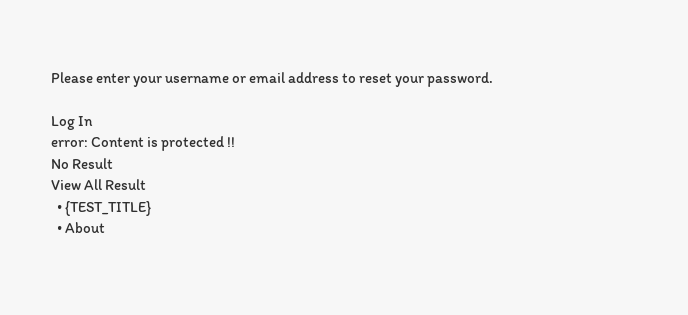Please enter your username or email address to reset your password.

Log In
error: Content is protected !!
No Result
View All Result
  • {TEST_TITLE}
  • About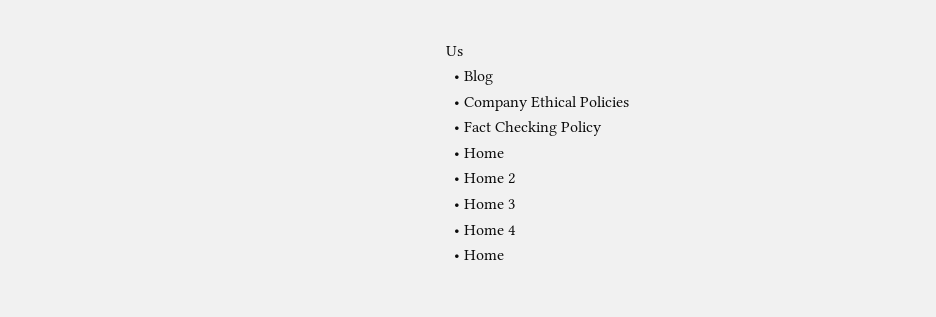Us
  • Blog
  • Company Ethical Policies
  • Fact Checking Policy
  • Home
  • Home 2
  • Home 3
  • Home 4
  • Home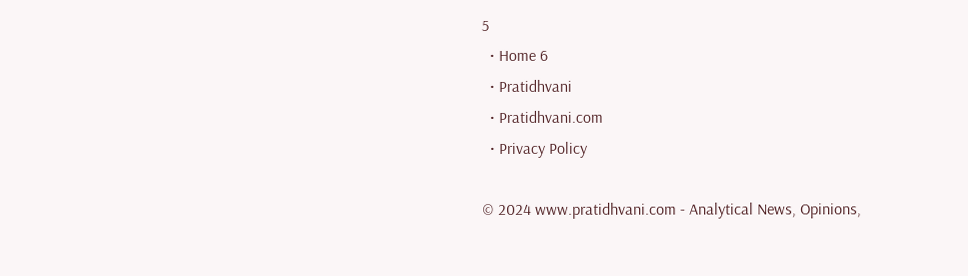5
  • Home 6
  • Pratidhvani
  • Pratidhvani.com
  • Privacy Policy

© 2024 www.pratidhvani.com - Analytical News, Opinions,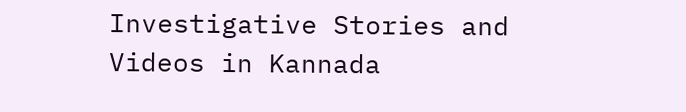Investigative Stories and Videos in Kannada